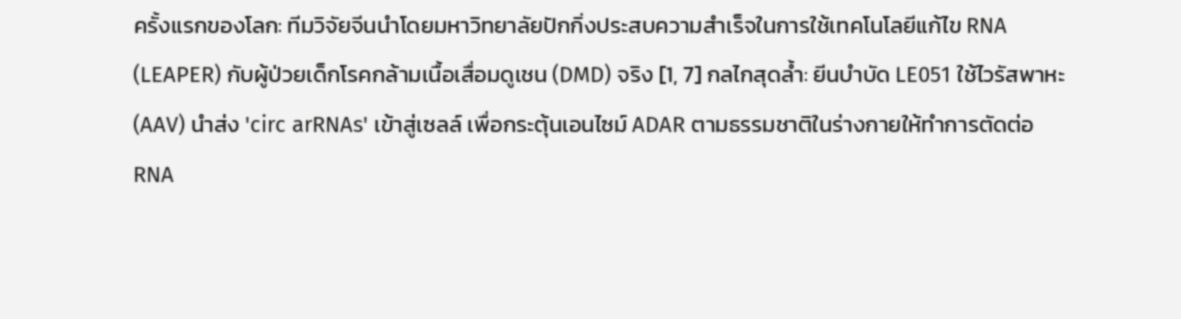ครั้งแรกของโลก: ทีมวิจัยจีนนำโดยมหาวิทยาลัยปักกิ่งประสบความสำเร็จในการใช้เทคโนโลยีแก้ไข RNA (LEAPER) กับผู้ป่วยเด็กโรคกล้ามเนื้อเสื่อมดูเชน (DMD) จริง [1, 7] กลไกสุดล้ำ: ยีนบำบัด LE051 ใช้ไวรัสพาหะ (AAV) นำส่ง 'circ arRNAs' เข้าสู่เซลล์ เพื่อกระตุ้นเอนไซม์ ADAR ตามธรรมชาติในร่างกายให้ทำการตัดต่อ RNA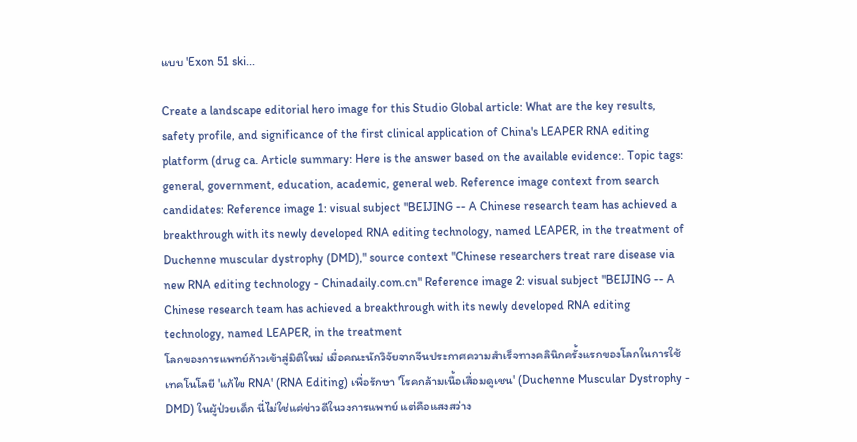แบบ 'Exon 51 ski...

Create a landscape editorial hero image for this Studio Global article: What are the key results, safety profile, and significance of the first clinical application of China's LEAPER RNA editing platform (drug ca. Article summary: Here is the answer based on the available evidence:. Topic tags: general, government, education, academic, general web. Reference image context from search candidates: Reference image 1: visual subject "BEIJING -- A Chinese research team has achieved a breakthrough with its newly developed RNA editing technology, named LEAPER, in the treatment of Duchenne muscular dystrophy (DMD)," source context "Chinese researchers treat rare disease via new RNA editing technology - Chinadaily.com.cn" Reference image 2: visual subject "BEIJING -- A Chinese research team has achieved a breakthrough with its newly developed RNA editing technology, named LEAPER, in the treatment
โลกของการแพทย์ก้าวเข้าสู่มิติใหม่ เมื่อคณะนักวิจัยจากจีนประกาศความสำเร็จทางคลินิกครั้งแรกของโลกในการใช้เทคโนโลยี 'แก้ไข RNA' (RNA Editing) เพื่อรักษา 'โรคกล้ามเนื้อเสื่อมดูเชน' (Duchenne Muscular Dystrophy - DMD) ในผู้ป่วยเด็ก นี่ไม่ใช่แค่ข่าวดีในวงการแพทย์ แต่คือแสงสว่าง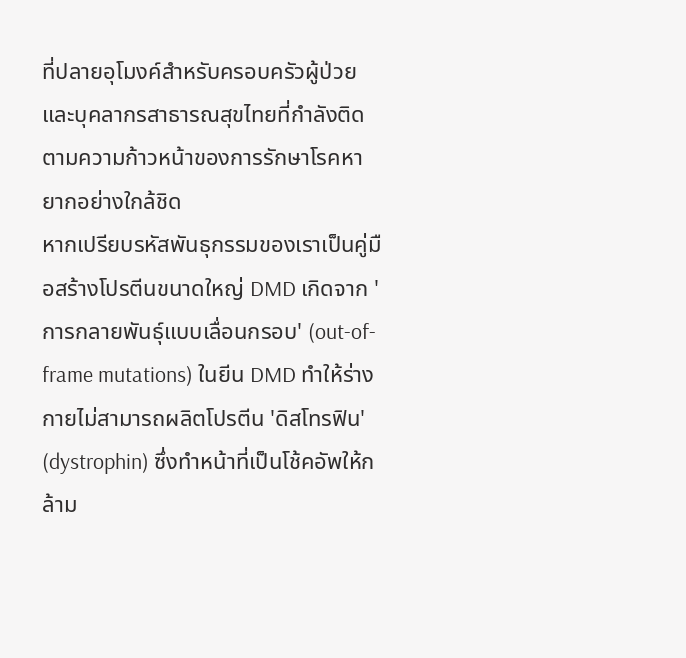ที่ปลายอุโมงค์สำหรับครอบครัวผู้ป่วยและบุคลากรสาธารณสุขไทยที่กำลังติดตามความก้าวหน้าของการรักษาโรคหายากอย่างใกล้ชิด
หากเปรียบรหัสพันธุกรรมของเราเป็นคู่มือสร้างโปรตีนขนาดใหญ่ DMD เกิดจาก 'การกลายพันธุ์แบบเลื่อนกรอบ' (out-of-frame mutations) ในยีน DMD ทำให้ร่างกายไม่สามารถผลิตโปรตีน 'ดิสโทรฟิน' (dystrophin) ซึ่งทำหน้าที่เป็นโช้คอัพให้กล้าม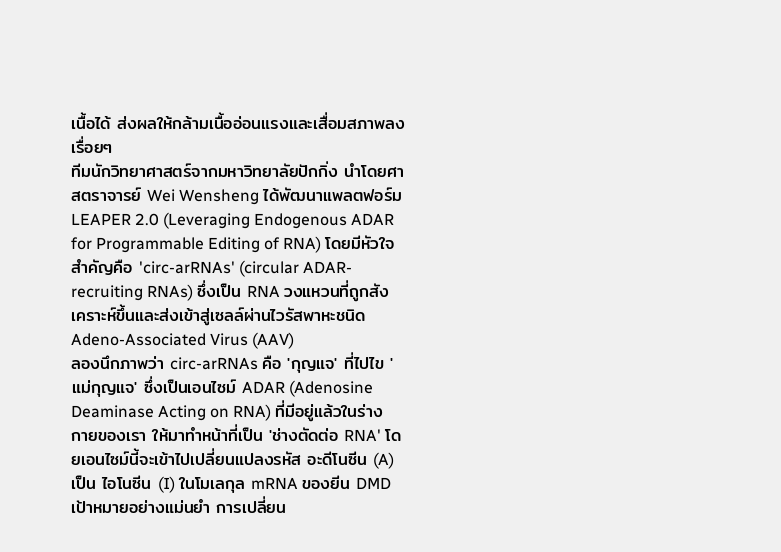เนื้อได้ ส่งผลให้กล้ามเนื้ออ่อนแรงและเสื่อมสภาพลงเรื่อยๆ
ทีมนักวิทยาศาสตร์จากมหาวิทยาลัยปักกิ่ง นำโดยศาสตราจารย์ Wei Wensheng ได้พัฒนาแพลตฟอร์ม LEAPER 2.0 (Leveraging Endogenous ADAR for Programmable Editing of RNA) โดยมีหัวใจสำคัญคือ 'circ-arRNAs' (circular ADAR-recruiting RNAs) ซึ่งเป็น RNA วงแหวนที่ถูกสังเคราะห์ขึ้นและส่งเข้าสู่เซลล์ผ่านไวรัสพาหะชนิด Adeno-Associated Virus (AAV)
ลองนึกภาพว่า circ-arRNAs คือ 'กุญแจ' ที่ไปไข 'แม่กุญแจ' ซึ่งเป็นเอนไซม์ ADAR (Adenosine Deaminase Acting on RNA) ที่มีอยู่แล้วในร่างกายของเรา ให้มาทำหน้าที่เป็น 'ช่างตัดต่อ RNA' โดยเอนไซม์นี้จะเข้าไปเปลี่ยนแปลงรหัส อะดีโนซีน (A) เป็น ไอโนซีน (I) ในโมเลกุล mRNA ของยีน DMD เป้าหมายอย่างแม่นยำ การเปลี่ยน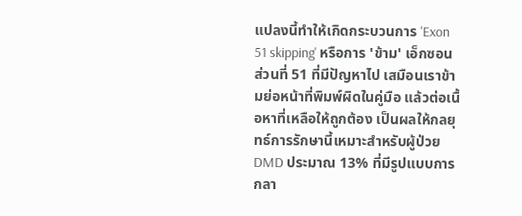แปลงนี้ทำให้เกิดกระบวนการ 'Exon 51 skipping' หรือการ 'ข้าม' เอ็กซอนส่วนที่ 51 ที่มีปัญหาไป เสมือนเราข้ามย่อหน้าที่พิมพ์ผิดในคู่มือ แล้วต่อเนื้อหาที่เหลือให้ถูกต้อง เป็นผลให้กลยุทธ์การรักษานี้เหมาะสำหรับผู้ป่วย DMD ประมาณ 13% ที่มีรูปแบบการกลา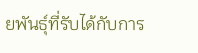ยพันธุ์ที่รับได้กับการ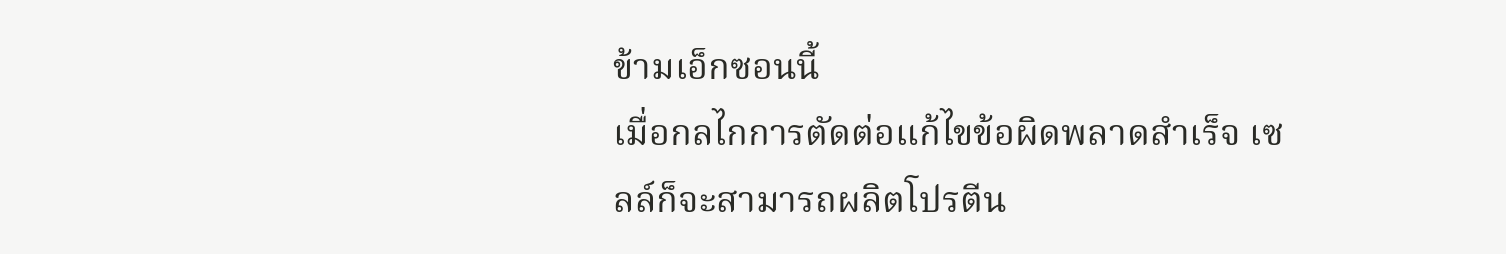ข้ามเอ็กซอนนี้
เมื่อกลไกการตัดต่อแก้ไขข้อผิดพลาดสำเร็จ เซลล์ก็จะสามารถผลิตโปรตีน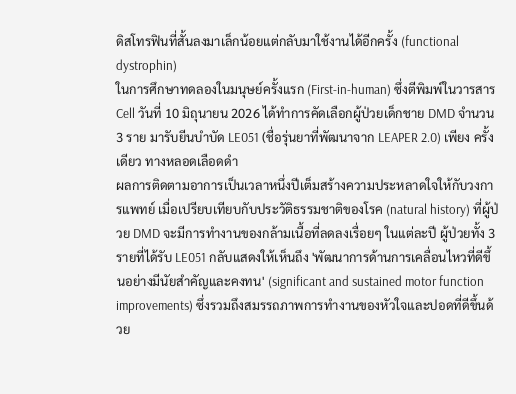ดิสโทรฟินที่สั้นลงมาเล็กน้อยแต่กลับมาใช้งานได้อีกครั้ง (functional dystrophin)
ในการศึกษาทดลองในมนุษย์ครั้งแรก (First-in-human) ซึ่งตีพิมพ์ในวารสาร Cell วันที่ 10 มิถุนายน 2026 ได้ทำการคัดเลือกผู้ป่วยเด็กชาย DMD จำนวน 3 ราย มารับยีนบำบัด LE051 (ชื่อรุ่นยาที่พัฒนาจาก LEAPER 2.0) เพียง ครั้งเดียว ทางหลอดเลือดดำ
ผลการติดตามอาการเป็นเวลาหนึ่งปีเต็มสร้างความประหลาดใจให้กับวงการแพทย์ เมื่อเปรียบเทียบกับประวัติธรรมชาติของโรค (natural history) ที่ผู้ป่วย DMD จะมีการทำงานของกล้ามเนื้อที่ลดลงเรื่อยๆ ในแต่ละปี ผู้ป่วยทั้ง 3 รายที่ได้รับ LE051 กลับแสดงให้เห็นถึง 'พัฒนาการด้านการเคลื่อนไหวที่ดีขึ้นอย่างมีนัยสำคัญและคงทน' (significant and sustained motor function improvements) ซึ่งรวมถึงสมรรถภาพการทำงานของหัวใจและปอดที่ดีขึ้นด้วย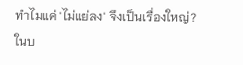ทำไมแค่ 'ไม่แย่ลง' จึงเป็นเรื่องใหญ่?
ในบ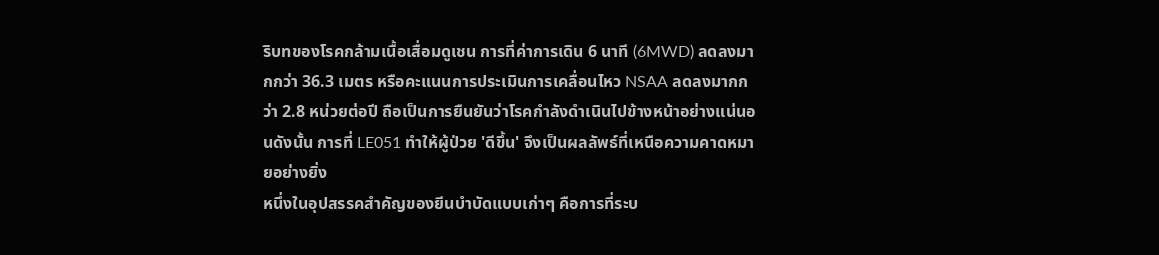ริบทของโรคกล้ามเนื้อเสื่อมดูเชน การที่ค่าการเดิน 6 นาที (6MWD) ลดลงมากกว่า 36.3 เมตร หรือคะแนนการประเมินการเคลื่อนไหว NSAA ลดลงมากกว่า 2.8 หน่วยต่อปี ถือเป็นการยืนยันว่าโรคกำลังดำเนินไปข้างหน้าอย่างแน่นอนดังนั้น การที่ LE051 ทำให้ผู้ป่วย 'ดีขึ้น' จึงเป็นผลลัพธ์ที่เหนือความคาดหมายอย่างยิ่ง
หนึ่งในอุปสรรคสำคัญของยีนบำบัดแบบเก่าๆ คือการที่ระบ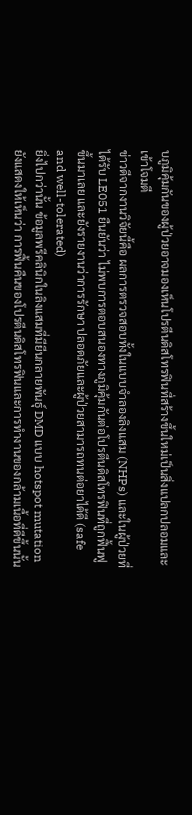บภูมิคุ้มกันของผู้ป่วยอาจมองเห็นโปรตีนดิสโทรฟินที่สร้างขึ้นใหม่เป็นสิ่งแปลกปลอมและเข้าโจมตี
ข่าวดีจากงานวิจัยนี้คือ ผลการตรวจสอบทั้งในแบบจำลองลิงแสม (NHPs) และในผู้ป่วยที่ได้รับ LE051 ยืนยันว่า ไม่พบการตอบสนองทางภูมิคุ้มกันต่อโปรตีนดิสโทรฟินที่ถูกฟื้นฟูขึ้นมาเลย และยังรายงานว่าการรักษา ปลอดภัยและผู้ป่วยสามารถทนต่อยาได้ดี (safe and well-tolerated)
ยิ่งไปกว่านั้น ข้อมูลพรีคลินิกในลิงแสมที่มียีนกลายพันธุ์ DMD แบบ hotspot mutation ยังแสดงให้เห็นว่า การฟื้นคืนของโปรตีนดิสโทรฟินและการทำงานของกล้ามเนื้อที่ดีขึ้นนั้น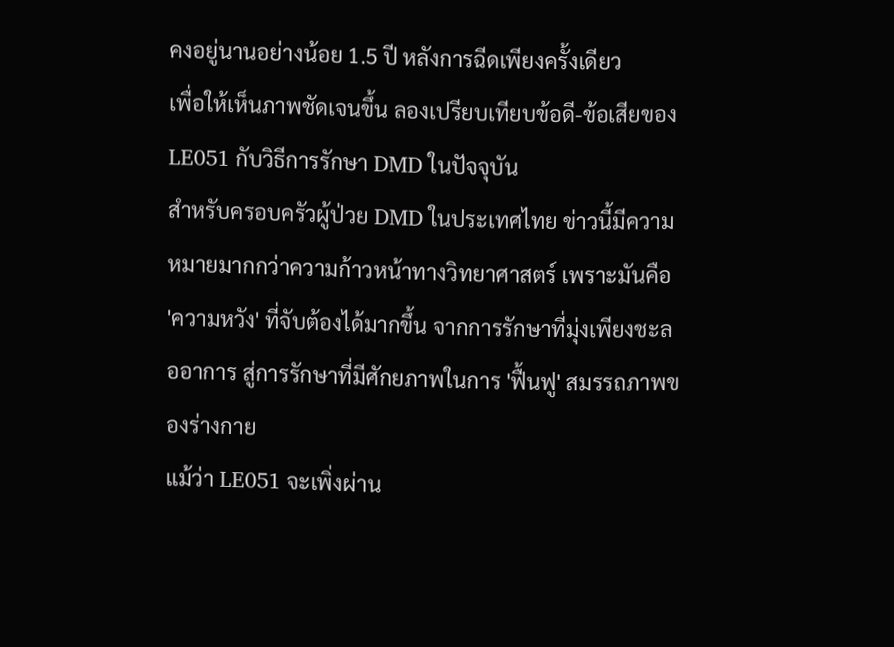คงอยู่นานอย่างน้อย 1.5 ปี หลังการฉีดเพียงครั้งเดียว
เพื่อให้เห็นภาพชัดเจนขึ้น ลองเปรียบเทียบข้อดี-ข้อเสียของ LE051 กับวิธีการรักษา DMD ในปัจจุบัน
สำหรับครอบครัวผู้ป่วย DMD ในประเทศไทย ข่าวนี้มีความหมายมากกว่าความก้าวหน้าทางวิทยาศาสตร์ เพราะมันคือ 'ความหวัง' ที่จับต้องได้มากขึ้น จากการรักษาที่มุ่งเพียงชะลออาการ สู่การรักษาที่มีศักยภาพในการ 'ฟื้นฟู' สมรรถภาพของร่างกาย
แม้ว่า LE051 จะเพิ่งผ่าน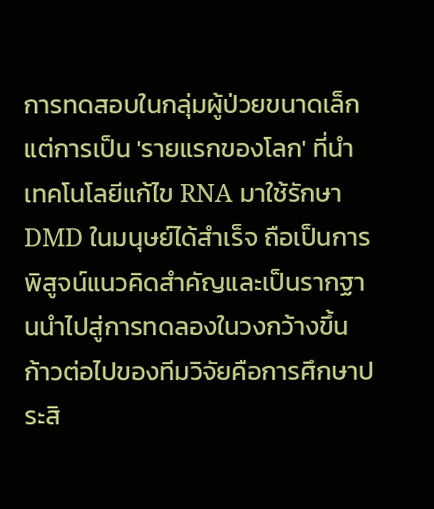การทดสอบในกลุ่มผู้ป่วยขนาดเล็ก แต่การเป็น 'รายแรกของโลก' ที่นำเทคโนโลยีแก้ไข RNA มาใช้รักษา DMD ในมนุษย์ได้สำเร็จ ถือเป็นการพิสูจน์แนวคิดสำคัญและเป็นรากฐานนำไปสู่การทดลองในวงกว้างขึ้น
ก้าวต่อไปของทีมวิจัยคือการศึกษาประสิ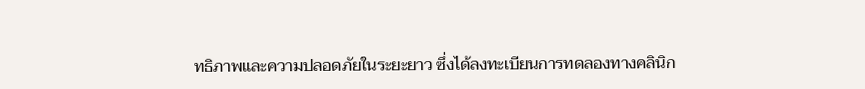ทธิภาพและความปลอดภัยในระยะยาว ซึ่งได้ลงทะเบียนการทดลองทางคลินิก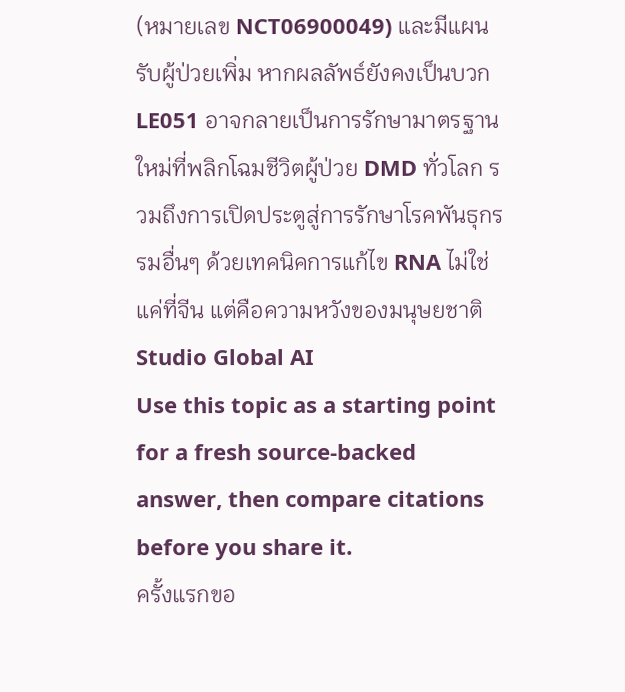(หมายเลข NCT06900049) และมีแผนรับผู้ป่วยเพิ่ม หากผลลัพธ์ยังคงเป็นบวก LE051 อาจกลายเป็นการรักษามาตรฐานใหม่ที่พลิกโฉมชีวิตผู้ป่วย DMD ทั่วโลก รวมถึงการเปิดประตูสู่การรักษาโรคพันธุกรรมอื่นๆ ด้วยเทคนิคการแก้ไข RNA ไม่ใช่แค่ที่จีน แต่คือความหวังของมนุษยชาติ
Studio Global AI
Use this topic as a starting point for a fresh source-backed answer, then compare citations before you share it.
ครั้งแรกขอ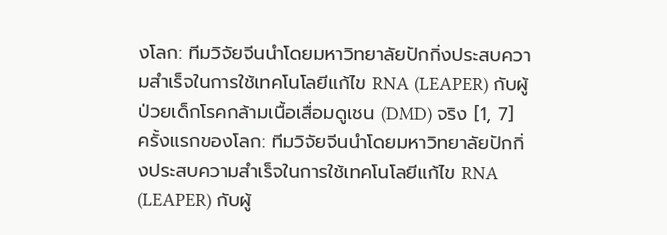งโลก: ทีมวิจัยจีนนำโดยมหาวิทยาลัยปักกิ่งประสบความสำเร็จในการใช้เทคโนโลยีแก้ไข RNA (LEAPER) กับผู้ป่วยเด็กโรคกล้ามเนื้อเสื่อมดูเชน (DMD) จริง [1, 7]
ครั้งแรกของโลก: ทีมวิจัยจีนนำโดยมหาวิทยาลัยปักกิ่งประสบความสำเร็จในการใช้เทคโนโลยีแก้ไข RNA (LEAPER) กับผู้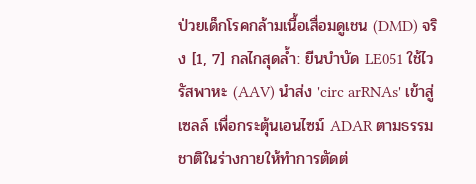ป่วยเด็กโรคกล้ามเนื้อเสื่อมดูเชน (DMD) จริง [1, 7] กลไกสุดล้ำ: ยีนบำบัด LE051 ใช้ไวรัสพาหะ (AAV) นำส่ง 'circ arRNAs' เข้าสู่เซลล์ เพื่อกระตุ้นเอนไซม์ ADAR ตามธรรมชาติในร่างกายให้ทำการตัดต่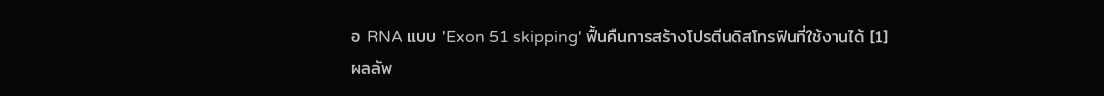อ RNA แบบ 'Exon 51 skipping' ฟื้นคืนการสร้างโปรตีนดิสโทรฟินที่ใช้งานได้ [1]
ผลลัพ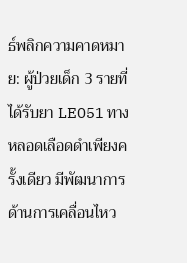ธ์พลิกความคาดหมาย: ผู้ป่วยเด็ก 3 รายที่ได้รับยา LE051 ทางหลอดเลือดดำเพียงครั้งเดียว มีพัฒนาการด้านการเคลื่อนไหว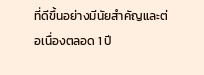ที่ดีขึ้นอย่างมีนัยสำคัญและต่อเนื่องตลอด 1 ปี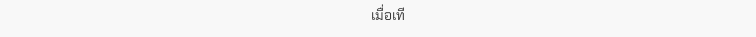เมื่อเที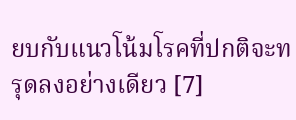ยบกับแนวโน้มโรคที่ปกติจะทรุดลงอย่างเดียว [7]